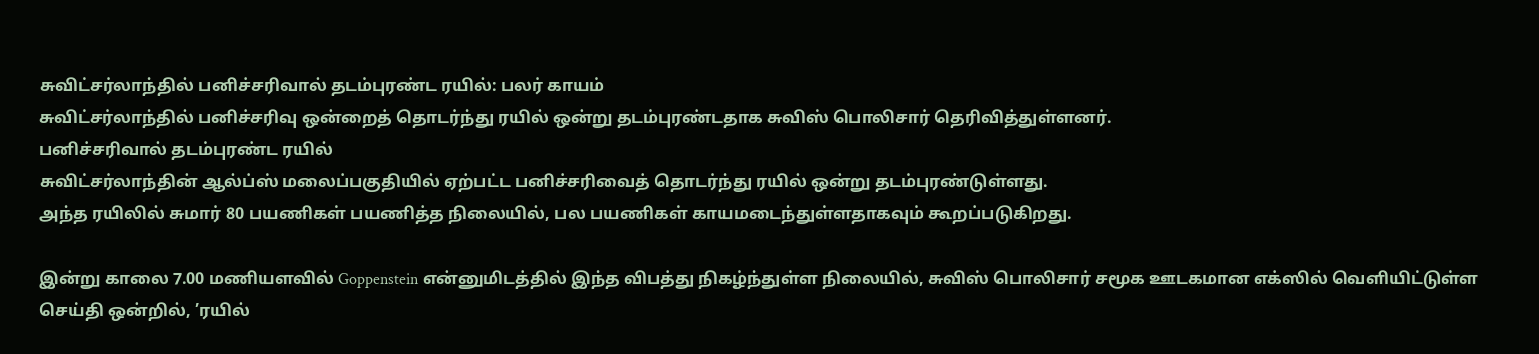சுவிட்சர்லாந்தில் பனிச்சரிவால் தடம்புரண்ட ரயில்: பலர் காயம்
சுவிட்சர்லாந்தில் பனிச்சரிவு ஒன்றைத் தொடர்ந்து ரயில் ஒன்று தடம்புரண்டதாக சுவிஸ் பொலிசார் தெரிவித்துள்ளனர்.
பனிச்சரிவால் தடம்புரண்ட ரயில்
சுவிட்சர்லாந்தின் ஆல்ப்ஸ் மலைப்பகுதியில் ஏற்பட்ட பனிச்சரிவைத் தொடர்ந்து ரயில் ஒன்று தடம்புரண்டுள்ளது.
அந்த ரயிலில் சுமார் 80 பயணிகள் பயணித்த நிலையில், பல பயணிகள் காயமடைந்துள்ளதாகவும் கூறப்படுகிறது.

இன்று காலை 7.00 மணியளவில் Goppenstein என்னுமிடத்தில் இந்த விபத்து நிகழ்ந்துள்ள நிலையில், சுவிஸ் பொலிசார் சமூக ஊடகமான எக்ஸில் வெளியிட்டுள்ள செய்தி ஒன்றில், ’ரயில்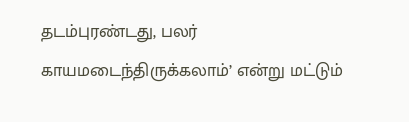தடம்புரண்டது, பலர் காயமடைந்திருக்கலாம்’ என்று மட்டும்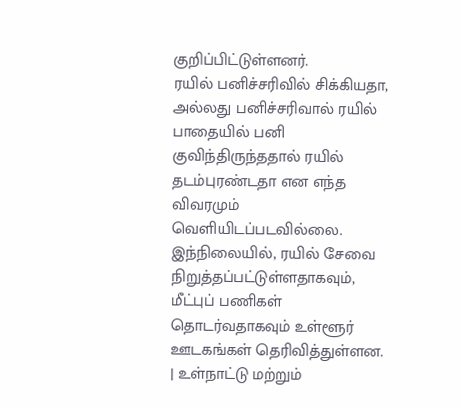குறிப்பிட்டுள்ளனர்.
ரயில் பனிச்சரிவில் சிக்கியதா, அல்லது பனிச்சரிவால் ரயில் பாதையில் பனி குவிந்திருந்ததால் ரயில் தடம்புரண்டதா என எந்த விவரமும் வெளியிடப்படவில்லை.
இந்நிலையில், ரயில் சேவை நிறுத்தப்பட்டுள்ளதாகவும், மீட்புப் பணிகள் தொடர்வதாகவும் உள்ளூர் ஊடகங்கள் தெரிவித்துள்ளன.
| உள்நாட்டு மற்றும்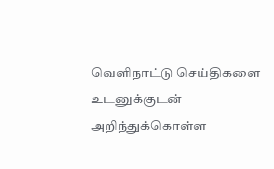வெளிநாட்டு செய்திகளை உடனுக்குடன் அறிந்துக்கொள்ள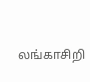லங்காசிறி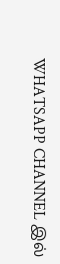WHATSAPP CHANNEL இல்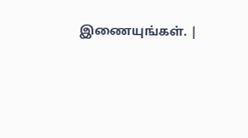இணையுங்கள். |